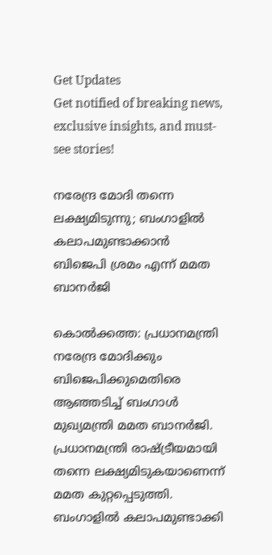Get Updates
Get notified of breaking news, exclusive insights, and must-see stories!

നരേന്ദ്ര മോദി തന്നെ ലക്ഷ്യമിടുന്നു; ബംഗാളില്‍ കലാപമുണ്ടാക്കാന്‍ ബിജെപി ശ്രമം എന്ന് മമത ബാനര്‍ജി

കൊല്‍ക്കത്ത: പ്രധാനമന്ത്രി നരേന്ദ്ര മോദിക്കും ബിജെപിക്കുമെതിരെ ആഞ്ഞടിച്ച് ബംഗാള്‍ മുഖ്യമന്ത്രി മമത ബാനര്‍ജി. പ്രധാനമന്ത്രി രാഷ്ട്രീയമായി തന്നെ ലക്ഷ്യമിടുകയാണെന്ന് മമത കുറ്റപ്പെടുത്തി. ബംഗാളില്‍ കലാപമുണ്ടാക്കി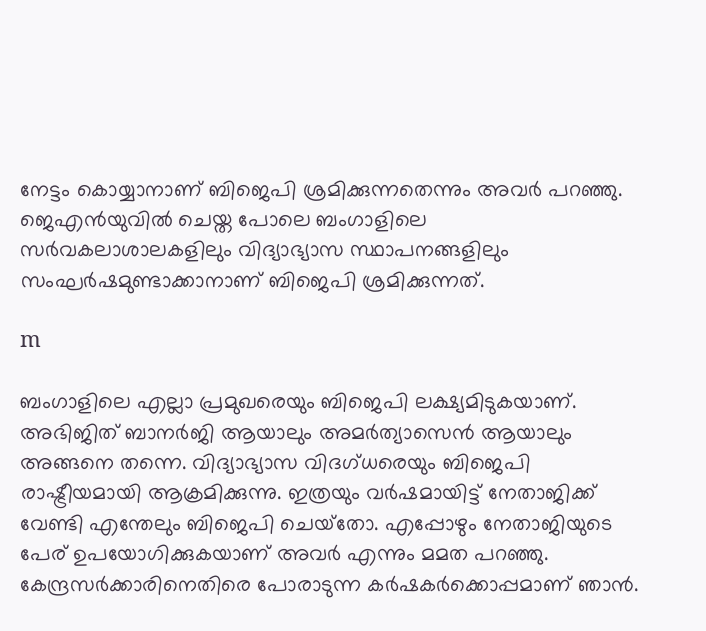നേട്ടം കൊയ്യാനാണ് ബിജെപി ശ്രമിക്കുന്നതെന്നും അവര്‍ പറഞ്ഞു. ജെഎന്‍യുവില്‍ ചെയ്ത പോലെ ബംഗാളിലെ സര്‍വകലാശാലകളിലും വിദ്യാഭ്യാസ സ്ഥാപനങ്ങളിലും സംഘര്‍ഷമുണ്ടാക്കാനാണ് ബിജെപി ശ്രമിക്കുന്നത്.

m

ബംഗാളിലെ എല്ലാ പ്രമുഖരെയും ബിജെപി ലക്ഷ്യമിടുകയാണ്. അഭിജിത് ബാനര്‍ജി ആയാലും അമര്‍ത്യാസെന്‍ ആയാലും അങ്ങനെ തന്നെ. വിദ്യാഭ്യാസ വിദഗ്ധരെയും ബിജെപി രാഷ്ട്രീയമായി ആക്രമിക്കുന്നു. ഇത്രയും വര്‍ഷമായിട്ട് നേതാജിക്ക് വേണ്ടി എന്തേലും ബിജെപി ചെയ്‌തോ. എപ്പോഴും നേതാജിയുടെ പേര് ഉപയോഗിക്കുകയാണ് അവര്‍ എന്നും മമത പറഞ്ഞു. കേന്ദ്രസര്‍ക്കാരിനെതിരെ പോരാടുന്ന കര്‍ഷകര്‍ക്കൊപ്പമാണ് ഞാന്‍.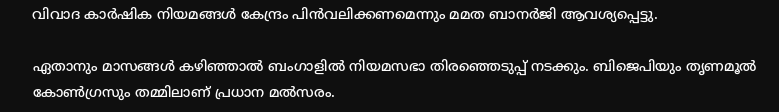വിവാദ കാര്‍ഷിക നിയമങ്ങള്‍ കേന്ദ്രം പിന്‍വലിക്കണമെന്നും മമത ബാനര്‍ജി ആവശ്യപ്പെട്ടു.

ഏതാനും മാസങ്ങള്‍ കഴിഞ്ഞാല്‍ ബംഗാളില്‍ നിയമസഭാ തിരഞ്ഞെടുപ്പ് നടക്കും. ബിജെപിയും തൃണമൂല്‍ കോണ്‍ഗ്രസും തമ്മിലാണ് പ്രധാന മല്‍സരം.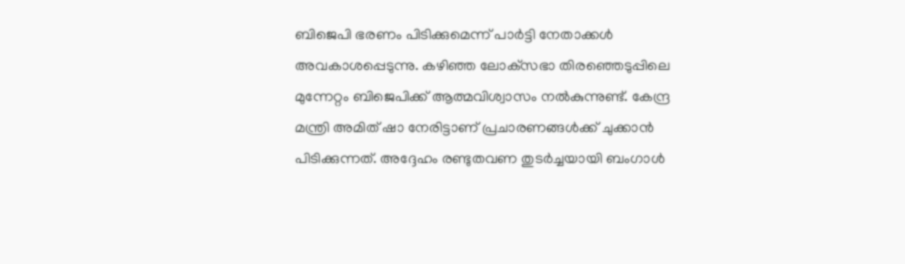ബിജെപി ഭരണം പിടിക്കുമെന്ന് പാര്‍ട്ടി നേതാക്കള്‍ അവകാശപ്പെടുന്നു. കഴിഞ്ഞ ലോക്‌സഭാ തിരഞ്ഞെടുപ്പിലെ മുന്നേറ്റം ബിജെപിക്ക് ആത്മവിശ്വാസം നല്‍കുന്നുണ്ട്. കേന്ദ്ര മന്ത്രി അമിത് ഷാ നേരിട്ടാണ് പ്രചാരണങ്ങള്‍ക്ക് ചുക്കാന്‍ പിടിക്കുന്നത്. അദ്ദേഹം രണ്ടുതവണ തുടര്‍ച്ചയായി ബംഗാള്‍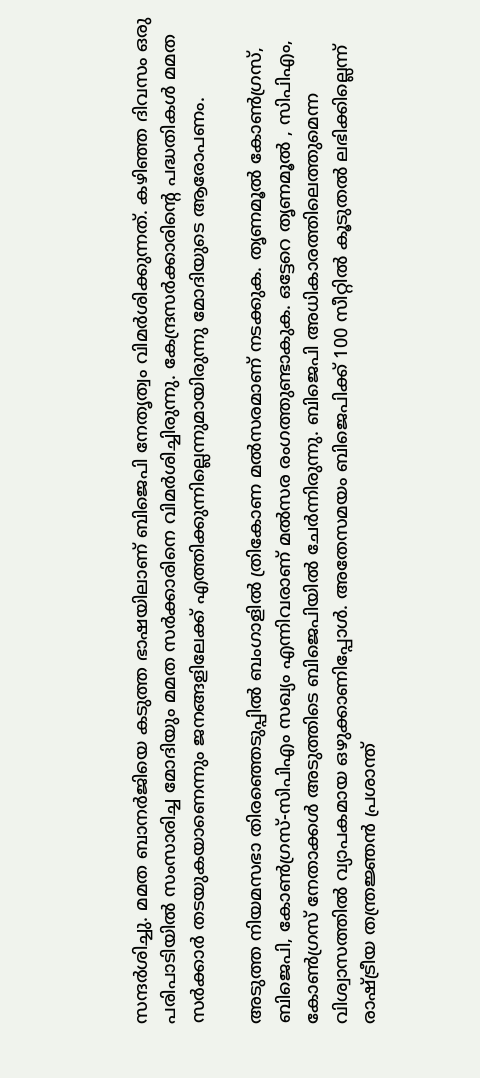സന്ദര്‍ശിച്ചു. മമത ബാനര്‍ജിയെ കടുത്ത ഭാഷയിലാണ് ബിജെപി നേതൃത്വം വിമര്‍ശിക്കുന്നത്. കഴിഞ്ഞ ദിവസം ഒരു പരിപാടിയില്‍ സംസാരിച്ച മോദിയും മമത സര്‍ക്കാരിനെ വിമര്‍ശിച്ചിരുന്നു. കേന്ദ്രസര്‍ക്കാരിന്റെ പദ്ധതികള്‍ മമത സര്‍ക്കാര്‍ തടയുകയാണെന്നും ജനങ്ങളിലേക്ക് എത്തിക്കുന്നില്ലെന്നുമായിരുന്നു മോദിയുടെ ആരോപണം.

അടുത്ത നിയമസഭാ തിരഞ്ഞെടുപ്പില്‍ ബംഗാളില്‍ ത്രികോണ മല്‍സരമാണ് നടക്കുക. തൃണമൂല്‍ കോണ്‍ഗ്രസ്, ബിജെപി, കോണ്‍ഗ്രസ്-സിപിഎം സഖ്യം എന്നിവരാണ് മല്‍സര രംഗത്തുണ്ടാകുക. ഒട്ടേറെ തൃണമൂല്‍ , സിപിഎം, കോണ്‍ഗ്രസ് നേതാക്കള്‍ അടുത്തിടെ ബിജെപിയില്‍ ചേര്‍ന്നിരുന്നു. ബിജെപി അധികാരത്തിലെത്തുമെന്ന വിശ്വാസത്തില്‍ വ്യാപകമായ ഒഴുക്കാണിപ്പോള്‍. അതേസമയം ബിജെപിക്ക് 100 സീറ്റില്‍ കൂടുതല്‍ ലഭിക്കില്ലെന്ന് രാഷ്ട്രീയ തന്ത്രജ്ഞന്‍ പ്രശാന്ത്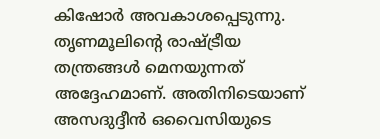കിഷോര്‍ അവകാശപ്പെടുന്നു. തൃണമൂലിന്റെ രാഷ്ട്രീയ തന്ത്രങ്ങള്‍ മെനയുന്നത് അദ്ദേഹമാണ്. അതിനിടെയാണ് അസദുദ്ദീന്‍ ഒവൈസിയുടെ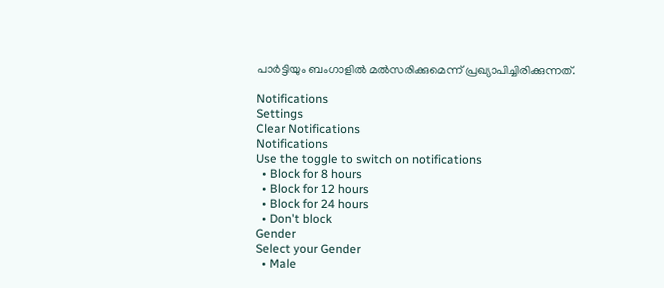പാര്‍ട്ടിയും ബംഗാളില്‍ മല്‍സരിക്കുമെന്ന് പ്രഖ്യാപിച്ചിരിക്കുന്നത്.

Notifications
Settings
Clear Notifications
Notifications
Use the toggle to switch on notifications
  • Block for 8 hours
  • Block for 12 hours
  • Block for 24 hours
  • Don't block
Gender
Select your Gender
  • Male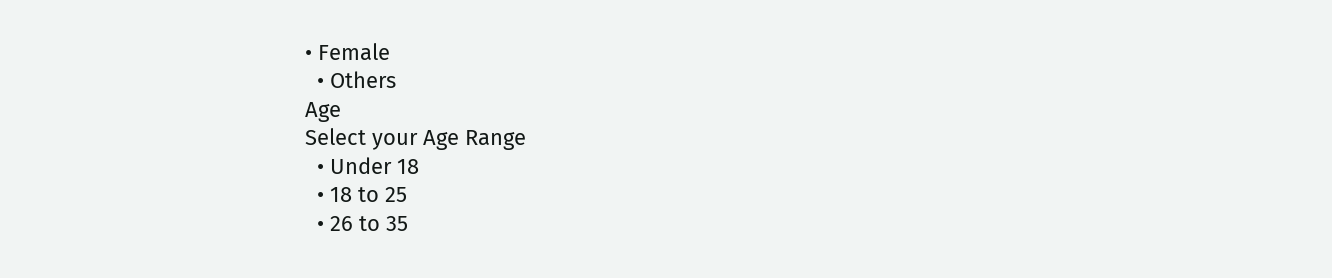• Female
  • Others
Age
Select your Age Range
  • Under 18
  • 18 to 25
  • 26 to 35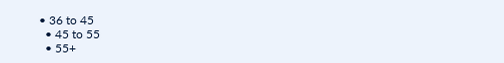• 36 to 45
  • 45 to 55
  • 55+